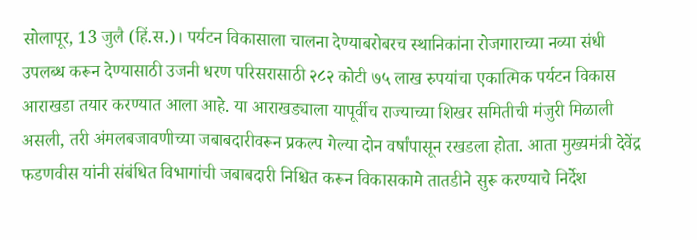सोलापूर, 13 जुलै (हिं.स.)। पर्यटन विकासाला चालना देण्याबरोबरच स्थानिकांना रोजगाराच्या नव्या संधी उपलब्ध करून देण्यासाठी उजनी धरण परिसरासाठी २८२ कोटी ७५ लाख रुपयांचा एकात्मिक पर्यटन विकास आराखडा तयार करण्यात आला आहे. या आराखड्याला यापूर्वीच राज्याच्या शिखर समितीची मंजुरी मिळाली असली, तरी अंमलबजावणीच्या जबाबदारीवरून प्रकल्प गेल्या दोन वर्षांपासून रखडला होता. आता मुख्यमंत्री देवेंद्र फडणवीस यांनी संबंधित विभागांची जबाबदारी निश्चित करून विकासकामे तातडीने सुरू करण्याचे निर्देश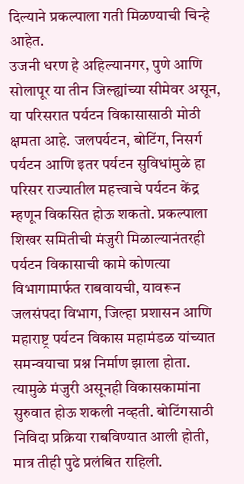दिल्याने प्रकल्पाला गती मिळण्याची चिन्हे आहेत.
उजनी धरण हे अहिल्यानगर, पुणे आणि सोलापूर या तीन जिल्ह्यांच्या सीमेवर असून, या परिसरात पर्यटन विकासासाठी मोठी क्षमता आहे. जलपर्यटन, बोटिंग, निसर्ग पर्यटन आणि इतर पर्यटन सुविधांमुळे हा परिसर राज्यातील महत्त्वाचे पर्यटन केंद्र म्हणून विकसित होऊ शकतो. प्रकल्पाला शिखर समितीची मंजुरी मिळाल्यानंतरही पर्यटन विकासाची कामे कोणत्या विभागामार्फत राबवायची, यावरून जलसंपदा विभाग, जिल्हा प्रशासन आणि महाराष्ट्र पर्यटन विकास महामंडळ यांच्यात समन्वयाचा प्रश्न निर्माण झाला होता. त्यामुळे मंजुरी असूनही विकासकामांना सुरुवात होऊ शकली नव्हती. बोटिंगसाठी निविदा प्रक्रिया राबविण्यात आली होती, मात्र तीही पुढे प्रलंबित राहिली.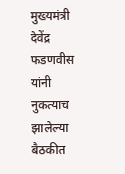मुख्यमंत्री देवेंद्र फडणवीस यांनी नुकत्याच झालेल्या बैठकीत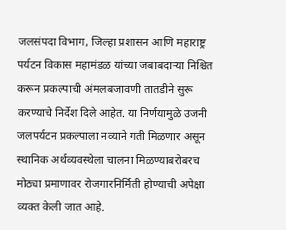जलसंपदा विभाग, जिल्हा प्रशासन आणि महाराष्ट्र पर्यटन विकास महामंडळ यांच्या जबाबदाऱ्या निश्चित करून प्रकल्पाची अंमलबजावणी तातडीने सुरू करण्याचे निर्देश दिले आहेत. या निर्णयामुळे उजनी जलपर्यटन प्रकल्पाला नव्याने गती मिळणार असून स्थानिक अर्थव्यवस्थेला चालना मिळण्याबरोबरच मोठ्या प्रमाणावर रोजगारनिर्मिती होण्याची अपेक्षा व्यक्त केली जात आहे.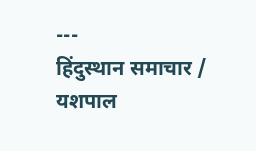---
हिंदुस्थान समाचार / यशपाल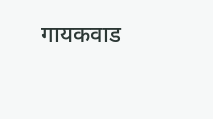गायकवाड